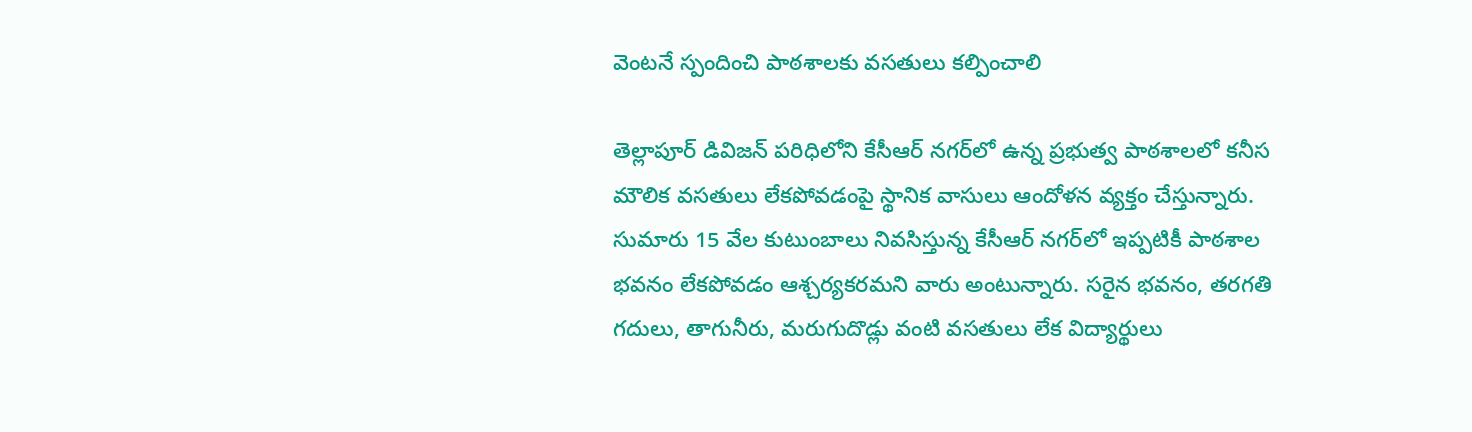వెంటనే స్పందించి పాఠశాలకు వసతులు కల్పించాలి

తెల్లాపూర్ డివిజన్ పరిధిలోని కేసీఆర్ నగర్‌లో ఉన్న ప్రభుత్వ పాఠశాలలో కనీస మౌలిక వసతులు లేకపోవడంపై స్థానిక వాసులు ఆందోళన వ్యక్తం చేస్తున్నారు. సుమారు 15 వేల కుటుంబాలు నివసిస్తున్న కేసీఆర్ నగర్‌లో ఇప్పటికీ పాఠశాల భవనం లేకపోవడం ఆశ్చర్యకరమని వారు అంటున్నారు. సరైన భవనం, తరగతి గదులు, తాగునీరు, మరుగుదొడ్లు వంటి వసతులు లేక విద్యార్థులు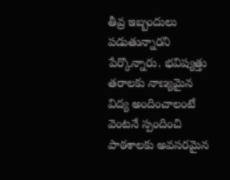తీవ్ర ఇబ్బందులు పడుతున్నారని పేర్కొన్నారు. భవిష్యత్తు తరాలకు నాణ్యమైన విద్య అందించాలంటే వెంటనే స్పందించి పాఠశాలకు అవసరమైన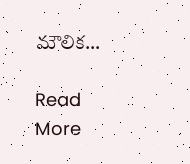మౌలిక…

Read More